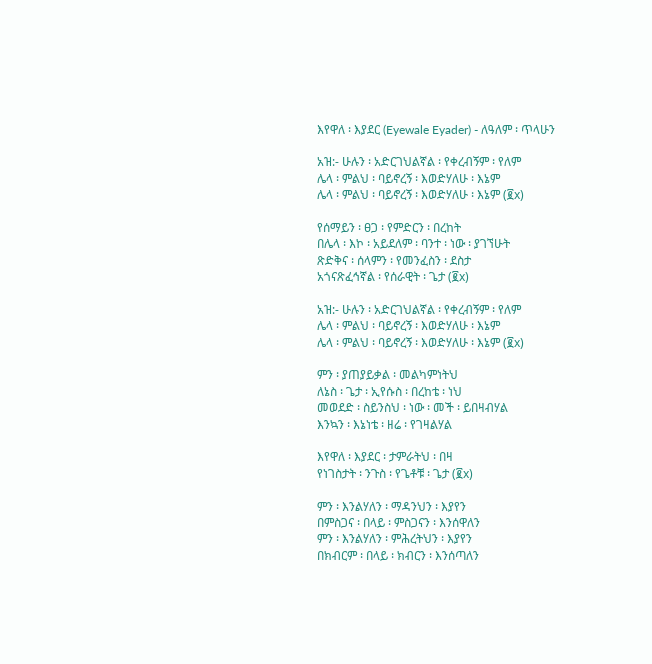እየዋለ ፡ እያደር (Eyewale Eyader) - ለዓለም ፡ ጥላሁን

አዝ:- ሁሉን ፡ አድርገህልኛል ፡ የቀረብኝም ፡ የለም
ሌላ ፡ ምልህ ፡ ባይኖረኝ ፡ እወድሃለሁ ፡ እኔም
ሌላ ፡ ምልህ ፡ ባይኖረኝ ፡ እወድሃለሁ ፡ እኔም (፪x)

የሰማይን ፡ ፀጋ ፡ የምድርን ፡ በረከት
በሌላ ፡ እኮ ፡ አይደለም ፡ ባንተ ፡ ነው ፡ ያገኘሁት
ጽድቅና ፡ ሰላምን ፡ የመንፈስን ፡ ደስታ
አጎናጽፈኅኛል ፡ የሰራዊት ፡ ጌታ (፪x)

አዝ:- ሁሉን ፡ አድርገህልኛል ፡ የቀረብኝም ፡ የለም
ሌላ ፡ ምልህ ፡ ባይኖረኝ ፡ እወድሃለሁ ፡ እኔም
ሌላ ፡ ምልህ ፡ ባይኖረኝ ፡ እወድሃለሁ ፡ እኔም (፪x)

ምን ፡ ያጠያይቃል ፡ መልካምነትህ
ለኔስ ፡ ጌታ ፡ ኢየሱስ ፡ በረከቴ ፡ ነህ
መወደድ ፡ ስይንስህ ፡ ነው ፡ መች ፡ ይበዛብሃል
እንኳን ፡ እኔነቴ ፡ ዘሬ ፡ የገዛልሃል

እየዋለ ፡ እያደር ፡ ታምራትህ ፡ በዛ
የነገስታት ፡ ንጉስ ፡ የጌቶቹ ፡ ጌታ (፪x)

ምን ፡ እንልሃለን ፡ ማዳንህን ፡ እያየን
በምስጋና ፡ በላይ ፡ ምስጋናን ፡ እንሰዋለን
ምን ፡ እንልሃለን ፡ ምሕረትህን ፡ እያየን
በክብርም ፡ በላይ ፡ ክብርን ፡ እንሰጣለን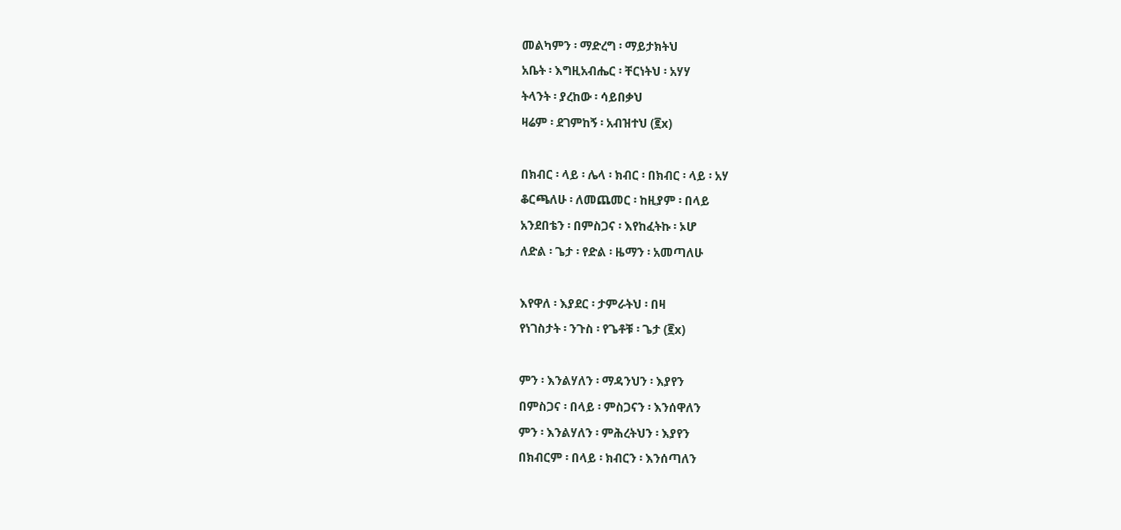መልካምን ፡ ማድረግ ፡ ማይታክትህ
አቤት ፡ እግዚአብሔር ፡ ቸርነትህ ፡ አሃሃ
ትላንት ፡ ያረከው ፡ ሳይበቃህ
ዛሬም ፡ ደገምከኝ ፡ አብዝተህ (፪x)

በክብር ፡ ላይ ፡ ሌላ ፡ ክብር ፡ በክብር ፡ ላይ ፡ አሃ
ቆርጫለሁ ፡ ለመጨመር ፡ ከዚያም ፡ በላይ
አንደበቴን ፡ በምስጋና ፡ እየከፈትኩ ፡ ኦሆ
ለድል ፡ ጌታ ፡ የድል ፡ ዜማን ፡ አመጣለሁ

እየዋለ ፡ እያደር ፡ ታምራትህ ፡ በዛ
የነገስታት ፡ ንጉስ ፡ የጌቶቹ ፡ ጌታ (፪x)

ምን ፡ እንልሃለን ፡ ማዳንህን ፡ እያየን
በምስጋና ፡ በላይ ፡ ምስጋናን ፡ እንሰዋለን
ምን ፡ እንልሃለን ፡ ምሕረትህን ፡ እያየን
በክብርም ፡ በላይ ፡ ክብርን ፡ እንሰጣለን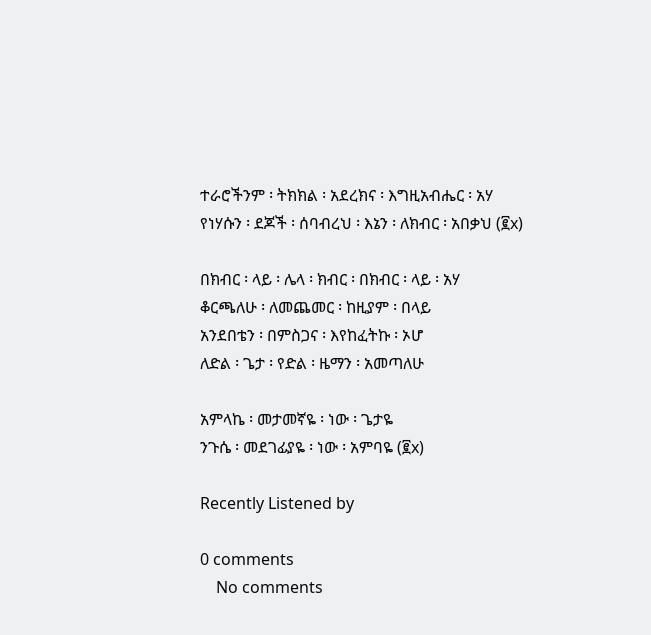ተራሮችንም ፡ ትክክል ፡ አደረክና ፡ እግዚአብሔር ፡ አሃ
የነሃሱን ፡ ደጆች ፡ ሰባብረህ ፡ እኔን ፡ ለክብር ፡ አበቃህ (፪x)

በክብር ፡ ላይ ፡ ሌላ ፡ ክብር ፡ በክብር ፡ ላይ ፡ አሃ
ቆርጫለሁ ፡ ለመጨመር ፡ ከዚያም ፡ በላይ
አንደበቴን ፡ በምስጋና ፡ እየከፈትኩ ፡ ኦሆ
ለድል ፡ ጌታ ፡ የድል ፡ ዜማን ፡ አመጣለሁ

አምላኬ ፡ መታመኛዬ ፡ ነው ፡ ጌታዬ
ንጉሴ ፡ መደገፊያዬ ፡ ነው ፡ አምባዬ (፪x)

Recently Listened by

0 comments
    No comments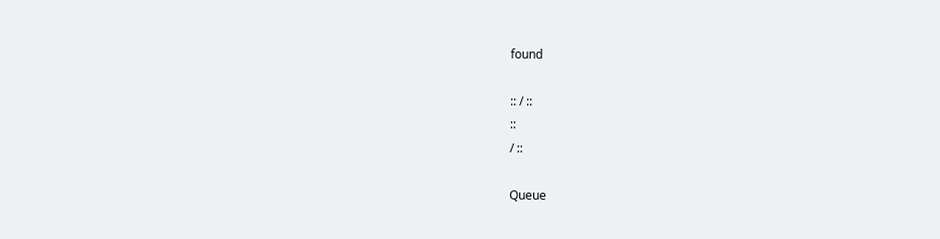found

:: / ::
::
/ ::

Queue